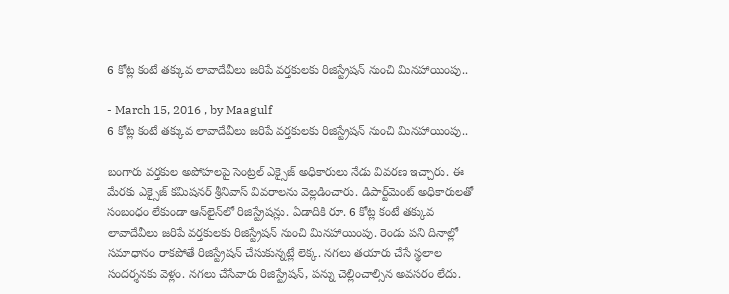6 కోట్ల కంటే తక్కువ లావాదేవీలు జరిపే వర్తకులకు రిజిస్ట్రేషన్ నుంచి మినహాయింపు..

- March 15, 2016 , by Maagulf
6 కోట్ల కంటే తక్కువ లావాదేవీలు జరిపే వర్తకులకు రిజిస్ట్రేషన్ నుంచి మినహాయింపు..

బంగారు వర్తకుల అపోహలపై సెంట్రల్ ఎక్సైజ్ అధికారులు నేడు వివరణ ఇచ్చారు. ఈ మేరకు ఎక్సైజ్ కమిషనర్ శ్రీనివాస్ వివరాలను వెల్లడించారు. డిపార్ట్‌మెంట్ అధికారులతో సంబంధం లేకుండా ఆన్‌లైన్‌లో రిజిస్ట్రేషన్లు. ఏడాదికి రూ. 6 కోట్ల కంటే తక్కువ లావాదేవీలు జరిపే వర్తకులకు రిజిస్ట్రేషన్ నుంచి మినహాయింపు. రెండు పని దినాల్లో సమాధానం రాకపోతే రిజిస్ట్రేషన్ చేసుకున్నట్లే లెక్క. నగలు తయారు చేసే స్థలాల సందర్శనకు వెళ్లం. నగలు చేసేవారు రిజిస్ట్రేషన్, పన్ను చెల్లించాల్సిన అవసరం లేదు.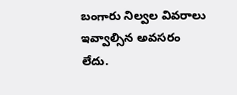బంగారు నిల్వల వివరాలు ఇవ్వాల్సిన అవసరం లేదు.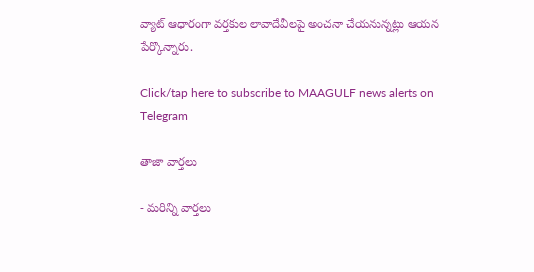వ్యాట్ ఆధారంగా వర్తకుల లావాదేవీలపై అంచనా చేయనున్నట్లు ఆయన పేర్కొన్నారు.

Click/tap here to subscribe to MAAGULF news alerts on Telegram

తాజా వార్తలు

- మరిన్ని వార్తలు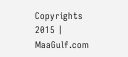Copyrights 2015 | MaaGulf.com